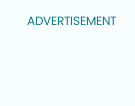ADVERTISEMENT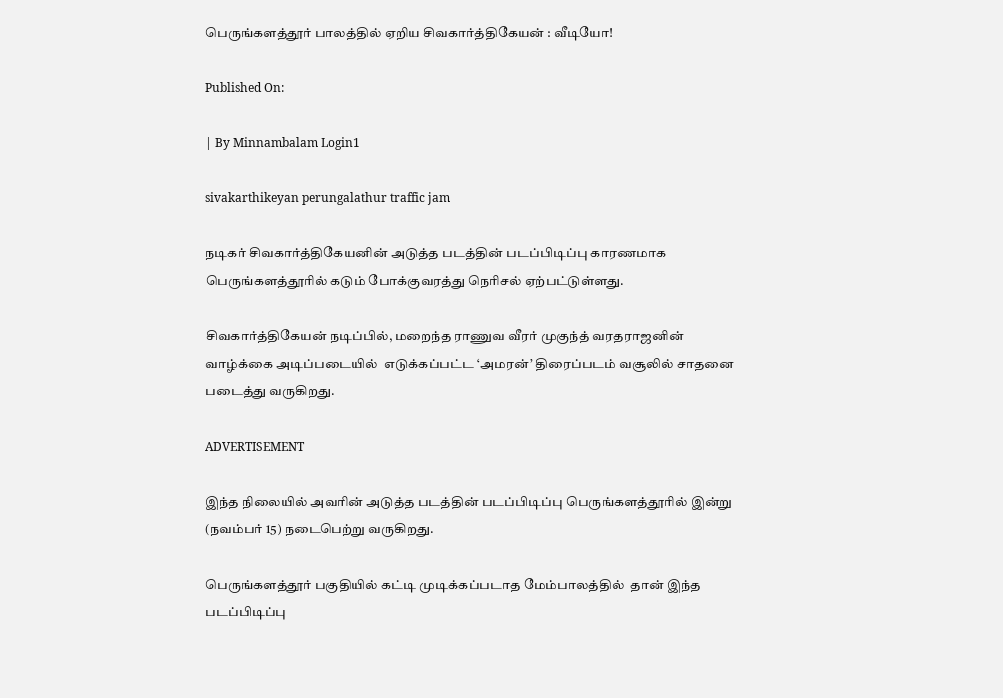பெருங்களத்தூர் பாலத்தில் ஏறிய சிவகார்த்திகேயன் : வீடியோ!

Published On:

| By Minnambalam Login1

sivakarthikeyan perungalathur traffic jam

நடிகர் சிவகார்த்திகேயனின் அடுத்த படத்தின் படப்பிடிப்பு காரணமாக பெருங்களத்தூரில் கடும் போக்குவரத்து நெரிசல் ஏற்பட்டுள்ளது.

சிவகார்த்திகேயன் நடிப்பில், மறைந்த ராணுவ வீரர் முகுந்த் வரதராஜனின் வாழ்க்கை அடிப்படையில்  எடுக்கப்பட்ட ‘அமரன்’ திரைப்படம் வசூலில் சாதனை படைத்து வருகிறது.

ADVERTISEMENT

இந்த நிலையில் அவரின் அடுத்த படத்தின் படப்பிடிப்பு பெருங்களத்தூரில் இன்று (நவம்பர் 15) நடைபெற்று வருகிறது.

பெருங்களத்தூர் பகுதியில் கட்டி முடிக்கப்படாத மேம்பாலத்தில்  தான் இந்த படப்பிடிப்பு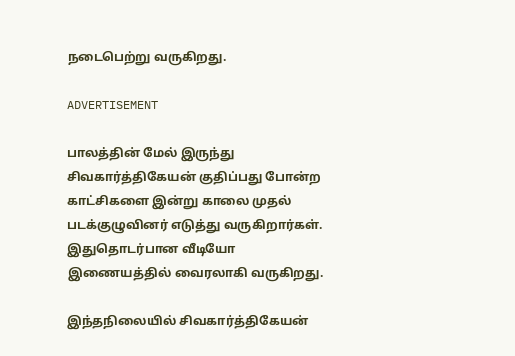நடைபெற்று வருகிறது.

ADVERTISEMENT

பாலத்தின் மேல் இருந்து சிவகார்த்திகேயன் குதிப்பது போன்ற காட்சிகளை இன்று காலை முதல் படக்குழுவினர் எடுத்து வருகிறார்கள். இதுதொடர்பான வீடியோ இணையத்தில் வைரலாகி வருகிறது.

இந்தநிலையில் சிவகார்த்திகேயன்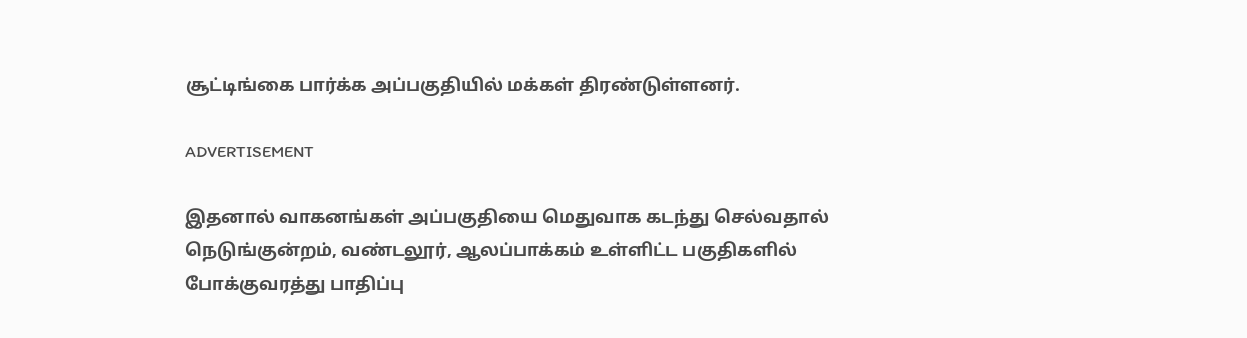சூட்டிங்கை பார்க்க அப்பகுதியில் மக்கள் திரண்டுள்ளனர்.

ADVERTISEMENT

இதனால் வாகனங்கள் அப்பகுதியை மெதுவாக கடந்து செல்வதால் நெடுங்குன்றம், வண்டலூர், ஆலப்பாக்கம் உள்ளிட்ட பகுதிகளில் போக்குவரத்து பாதிப்பு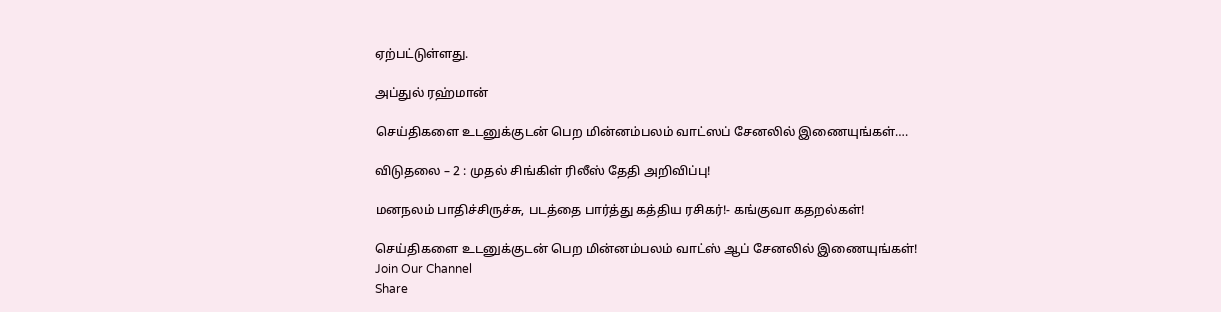ஏற்பட்டுள்ளது.

அப்துல் ரஹ்மான்

செய்திகளை உடனுக்குடன் பெற மின்னம்பலம் வாட்ஸப் சேனலில் இணையுங்கள்….

விடுதலை – 2 : முதல் சிங்கிள் ரிலீஸ் தேதி அறிவிப்பு!

மனநலம் பாதிச்சிருச்சு, படத்தை பார்த்து கத்திய ரசிகர்!- கங்குவா கதறல்கள்!

செய்திகளை உடனுக்குடன் பெற மின்னம்பலம் வாட்ஸ் ஆப் சேனலில் இணையுங்கள்!
Join Our Channel
Share